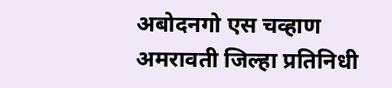अबोदनगो एस चव्हाण
अमरावती जिल्हा प्रतिनिधी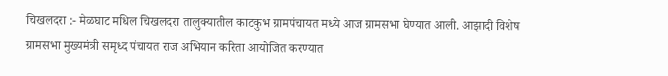चिखलदरा :- मेळघाट मधिल चिखलदरा तालुक्यातील काटकुभ ग्रामपंचायत मध्ये आज ग्रामसभा घेण्यात आली. आझादी विशेष ग्रामसभा मुख्यमंत्री समृध्द पंचायत राज अभियान करिता आयोजित करण्यात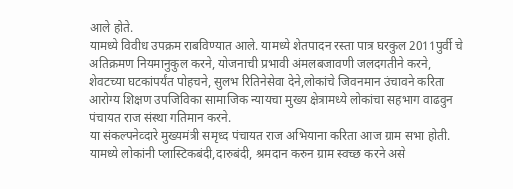आले होते.
यामध्ये विवीध उपक्रम राबविण्यात आले. यामध्ये शेतपादन रस्ता पात्र घरकुल 2011पुर्वी चे अतिक्रमण नियमानुकुल करने, योजनाची प्रभावी अंमलबजावणी जलदगतीने करने, शेवटच्या घटकांपर्यंत पोहचने, सुलभ रितिनेसेवा देने,लोकांचे जिवनमान उंचावने करिता आरोग्य शिक्षण उपजिविका सामाजिक न्यायचा मुख्य क्षेत्रामध्ये लोकांचा सहभाग वाढवुन पंचायत राज संस्था गतिमान करने.
या संकल्पनेव्दारे मुख्यमंत्री समृध्द पंचायत राज अभियाना करिता आज ग्राम सभा होती. यामध्ये लोकांनी प्लास्टिकबंदी,दारुबंदी, श्रमदान करुन ग्राम स्वच्छ करने असे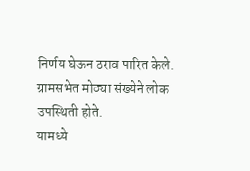निर्णय घेऊन ठराव पारित केले. ग्रामसभेत मोठ्या संख्येने लोक उपस्थिती होते.
यामध्ये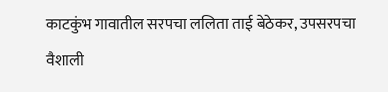काटकुंभ गावातील सरपचा ललिता ताई बेठेकर, उपसरपचा वैशाली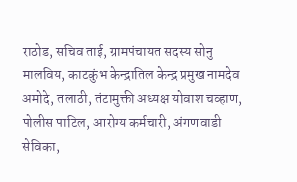राठोड, सचिव ताई, ग्रामपंचायत सदस्य सोनु मालविय, काटकुंभ केन्द्रातिल केन्द्र प्रमुख नामदेव अमोदे, तलाठी, तंटामुक्ती अध्यक्ष योवाश चव्हाण, पोलीस पाटिल, आरोग्य कर्मचारी, अंगणवाडी सेविका,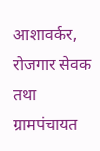आशावर्कर, रोजगार सेवक तथा ग्रामपंचायत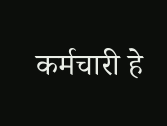कर्मचारी हे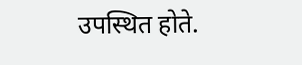उपस्थित होते.